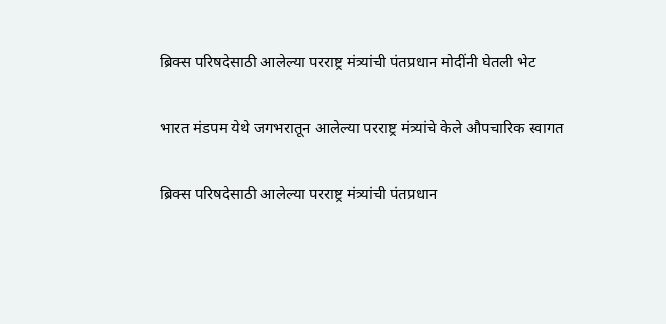ब्रिक्स परिषदेसाठी आलेल्या परराष्ट्र मंत्र्यांची पंतप्रधान मोदींनी घेतली भेट

भारत मंडपम येथे जगभरातून आलेल्या परराष्ट्र मंत्र्यांचे केले औपचारिक स्वागत

ब्रिक्स परिषदेसाठी आलेल्या परराष्ट्र मंत्र्यांची पंतप्रधान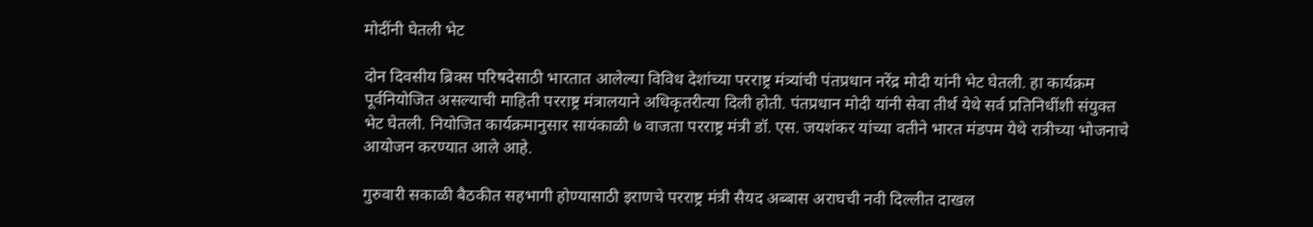मोदींनी घेतली भेट

दोन दिवसीय ब्रिक्स परिषदेसाठी भारतात आलेल्या विविध देशांच्या परराष्ट्र मंत्र्यांची पंतप्रधान नरेंद्र मोदी यांनी भेट घेतली. हा कार्यक्रम पूर्वनियोजित असल्याची माहिती परराष्ट्र मंत्रालयाने अधिकृतरीत्या दिली होती. पंतप्रधान मोदी यांनी सेवा तीर्थ येथे सर्व प्रतिनिधींशी संयुक्त भेट घेतली. नियोजित कार्यक्रमानुसार सायंकाळी ७ वाजता परराष्ट्र मंत्री डॉ. एस. जयशंकर यांच्या वतीने भारत मंडपम येथे रात्रीच्या भोजनाचे आयोजन करण्यात आले आहे.

गुरुवारी सकाळी बैठकीत सहभागी होण्यासाठी इराणचे परराष्ट्र मंत्री सैयद अब्बास अराघची नवी दिल्लीत दाखल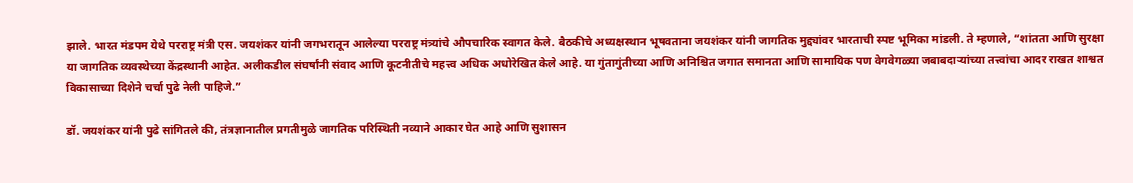झाले. भारत मंडपम येथे परराष्ट्र मंत्री एस. जयशंकर यांनी जगभरातून आलेल्या परराष्ट्र मंत्र्यांचे औपचारिक स्वागत केले. बैठकीचे अध्यक्षस्थान भूषवताना जयशंकर यांनी जागतिक मुद्द्यांवर भारताची स्पष्ट भूमिका मांडली. ते म्हणाले, “शांतता आणि सुरक्षा या जागतिक व्यवस्थेच्या केंद्रस्थानी आहेत. अलीकडील संघर्षांनी संवाद आणि कूटनीतीचे महत्त्व अधिक अधोरेखित केले आहे. या गुंतागुंतीच्या आणि अनिश्चित जगात समानता आणि सामायिक पण वेगवेगळ्या जबाबदाऱ्यांच्या तत्त्वांचा आदर राखत शाश्वत विकासाच्या दिशेने चर्चा पुढे नेली पाहिजे.”

डॉ. जयशंकर यांनी पुढे सांगितले की, तंत्रज्ञानातील प्रगतीमुळे जागतिक परिस्थिती नव्याने आकार घेत आहे आणि सुशासन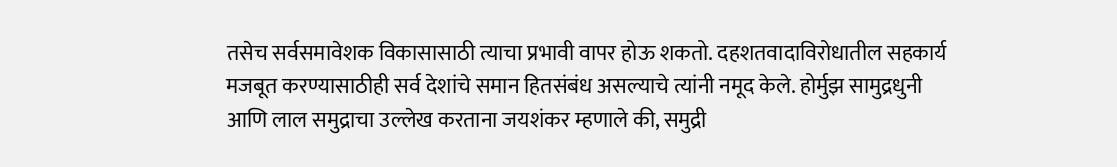तसेच सर्वसमावेशक विकासासाठी त्याचा प्रभावी वापर होऊ शकतो. दहशतवादाविरोधातील सहकार्य मजबूत करण्यासाठीही सर्व देशांचे समान हितसंबंध असल्याचे त्यांनी नमूद केले. होर्मुझ सामुद्रधुनी आणि लाल समुद्राचा उल्लेख करताना जयशंकर म्हणाले की, समुद्री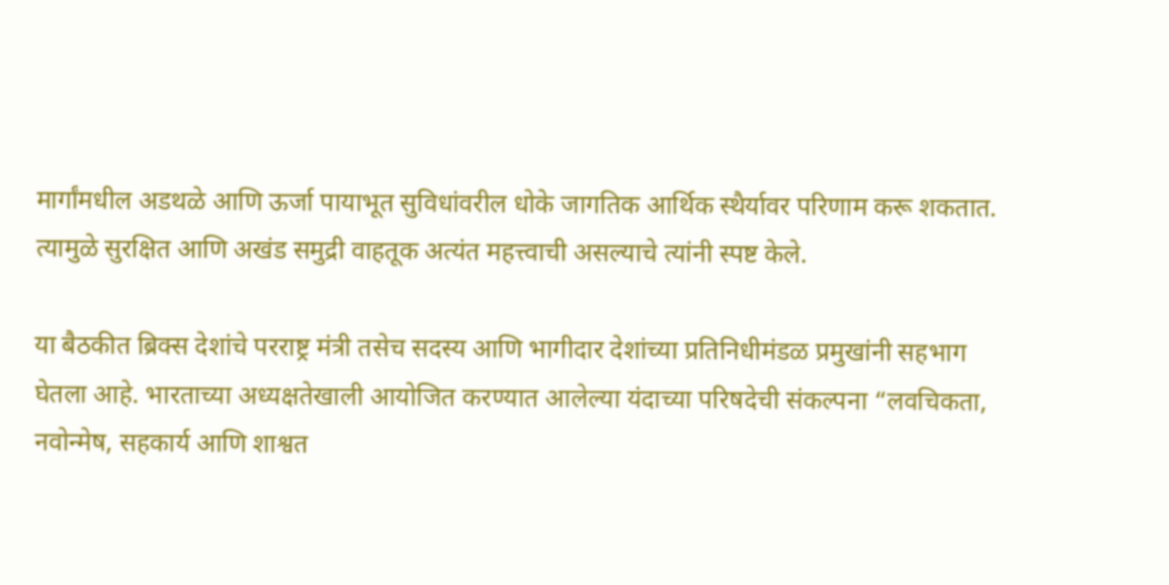मार्गांमधील अडथळे आणि ऊर्जा पायाभूत सुविधांवरील धोके जागतिक आर्थिक स्थैर्यावर परिणाम करू शकतात. त्यामुळे सुरक्षित आणि अखंड समुद्री वाहतूक अत्यंत महत्त्वाची असल्याचे त्यांनी स्पष्ट केले.

या बैठकीत ब्रिक्स देशांचे परराष्ट्र मंत्री तसेच सदस्य आणि भागीदार देशांच्या प्रतिनिधीमंडळ प्रमुखांनी सहभाग घेतला आहे. भारताच्या अध्यक्षतेखाली आयोजित करण्यात आलेल्या यंदाच्या परिषदेची संकल्पना “लवचिकता, नवोन्मेष, सहकार्य आणि शाश्वत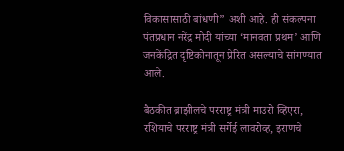विकासासाठी बांधणी” अशी आहे. ही संकल्पना पंतप्रधान नरेंद्र मोदी यांच्या ‘मानवता प्रथम’ आणि जनकेंद्रित दृष्टिकोनातून प्रेरित असल्याचे सांगण्यात आले.

बैठकीत ब्राझीलचे परराष्ट्र मंत्री माउरो व्हिएरा, रशियाचे परराष्ट्र मंत्री सर्गेई लावरोव्ह, इराणचे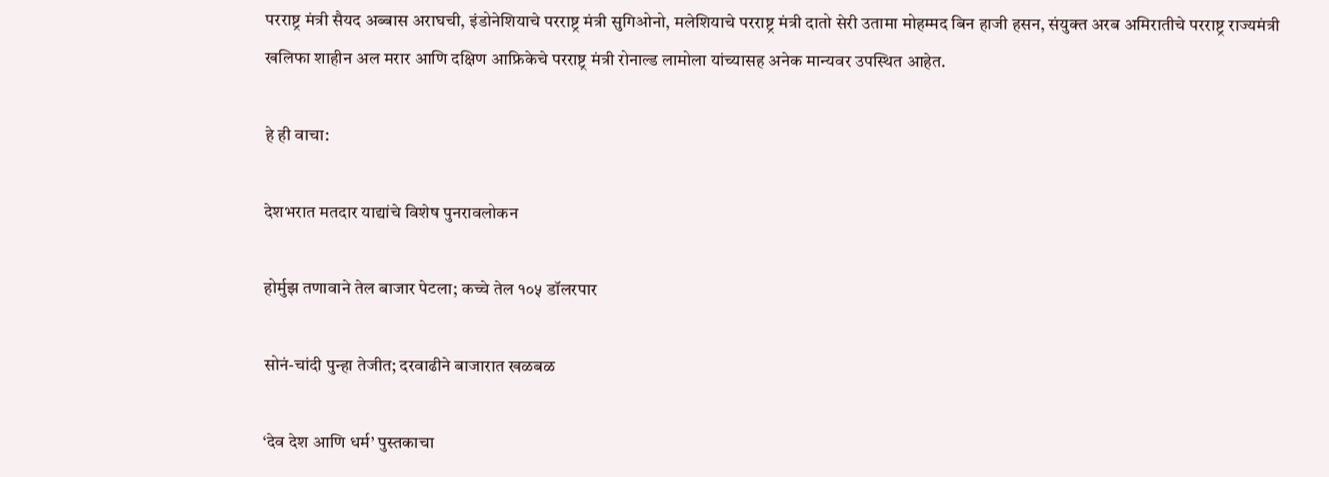परराष्ट्र मंत्री सैयद अब्बास अराघची, इंडोनेशियाचे परराष्ट्र मंत्री सुगिओनो, मलेशियाचे परराष्ट्र मंत्री दातो सेरी उतामा मोहम्मद बिन हाजी हसन, संयुक्त अरब अमिरातीचे परराष्ट्र राज्यमंत्री खलिफा शाहीन अल मरार आणि दक्षिण आफ्रिकेचे परराष्ट्र मंत्री रोनाल्ड लामोला यांच्यासह अनेक मान्यवर उपस्थित आहेत.

हे ही वाचा:

देशभरात मतदार याद्यांचे विशेष पुनरावलोकन

होर्मुझ तणावाने तेल बाजार पेटला; कच्चे तेल १०५ डॉलरपार

सोनं-चांदी पुन्हा तेजीत; दरवाढीने बाजारात खळबळ

‘देव देश आणि धर्म’ पुस्तकाचा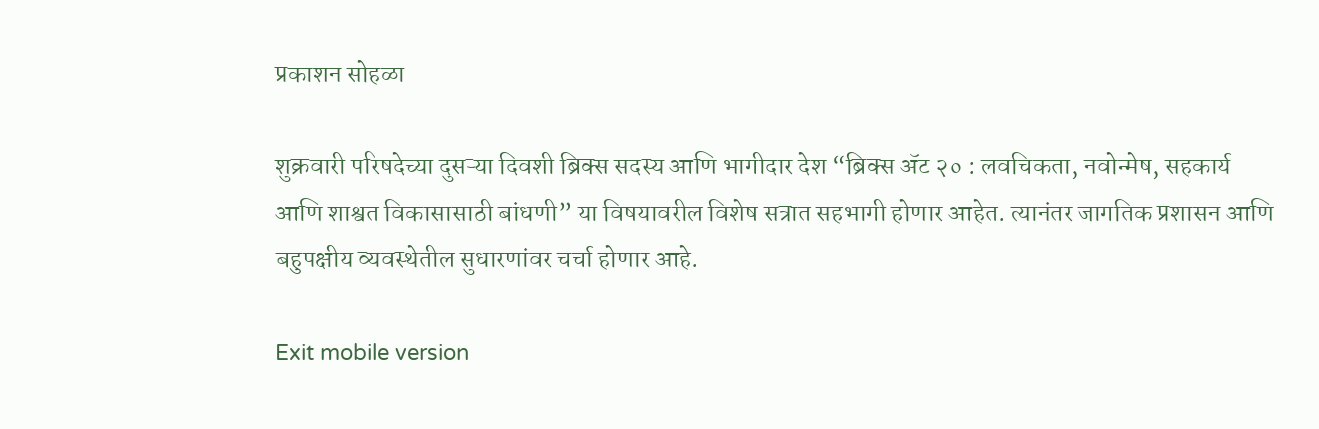प्रकाशन सोहळा

शुक्रवारी परिषदेच्या दुसऱ्या दिवशी ब्रिक्स सदस्य आणि भागीदार देश “ब्रिक्स ॲट २० : लवचिकता, नवोन्मेष, सहकार्य आणि शाश्वत विकासासाठी बांधणी” या विषयावरील विशेष सत्रात सहभागी होणार आहेत. त्यानंतर जागतिक प्रशासन आणि बहुपक्षीय व्यवस्थेतील सुधारणांवर चर्चा होणार आहे.

Exit mobile version